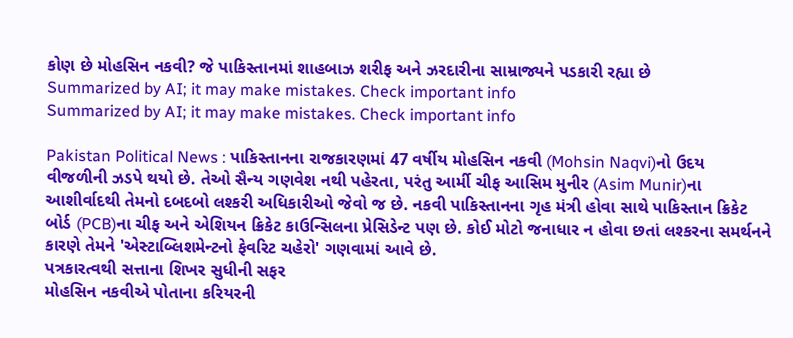કોણ છે મોહસિન નકવી? જે પાકિસ્તાનમાં શાહબાઝ શરીફ અને ઝરદારીના સામ્રાજ્યને પડકારી રહ્યા છે
Summarized by AI; it may make mistakes. Check important info
Summarized by AI; it may make mistakes. Check important info

Pakistan Political News : પાકિસ્તાનના રાજકારણમાં 47 વર્ષીય મોહસિન નકવી (Mohsin Naqvi)નો ઉદય વીજળીની ઝડપે થયો છે. તેઓ સૈન્ય ગણવેશ નથી પહેરતા, પરંતુ આર્મી ચીફ આસિમ મુનીર (Asim Munir)ના આશીર્વાદથી તેમનો દબદબો લશ્કરી અધિકારીઓ જેવો જ છે. નકવી પાકિસ્તાનના ગૃહ મંત્રી હોવા સાથે પાકિસ્તાન ક્રિકેટ બોર્ડ (PCB)ના ચીફ અને એશિયન ક્રિકેટ કાઉન્સિલના પ્રેસિડેન્ટ પણ છે. કોઈ મોટો જનાધાર ન હોવા છતાં લશ્કરના સમર્થનને કારણે તેમને 'એસ્ટાબ્લિશમેન્ટનો ફેવરિટ ચહેરો' ગણવામાં આવે છે.
પત્રકારત્વથી સત્તાના શિખર સુધીની સફર
મોહસિન નકવીએ પોતાના કરિયરની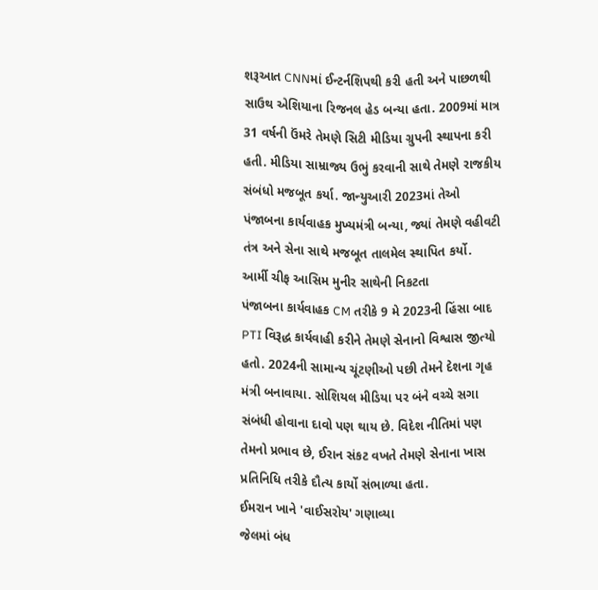શરૂઆત CNNમાં ઈન્ટર્નશિપથી કરી હતી અને પાછળથી સાઉથ એશિયાના રિજનલ હેડ બન્યા હતા. 2009માં માત્ર 31 વર્ષની ઉંમરે તેમણે સિટી મીડિયા ગ્રુપની સ્થાપના કરી હતી. મીડિયા સામ્રાજ્ય ઉભું કરવાની સાથે તેમણે રાજકીય સંબંધો મજબૂત કર્યા. જાન્યુઆરી 2023માં તેઓ પંજાબના કાર્યવાહક મુખ્યમંત્રી બન્યા, જ્યાં તેમણે વહીવટી તંત્ર અને સેના સાથે મજબૂત તાલમેલ સ્થાપિત કર્યો.
આર્મી ચીફ આસિમ મુનીર સાથેની નિકટતા
પંજાબના કાર્યવાહક CM તરીકે 9 મે 2023ની હિંસા બાદ PTI વિરૂદ્ધ કાર્યવાહી કરીને તેમણે સેનાનો વિશ્વાસ જીત્યો હતો. 2024ની સામાન્ય ચૂંટણીઓ પછી તેમને દેશના ગૃહ મંત્રી બનાવાયા. સોશિયલ મીડિયા પર બંને વચ્ચે સગા સંબંધી હોવાના દાવો પણ થાય છે. વિદેશ નીતિમાં પણ તેમનો પ્રભાવ છે, ઈરાન સંકટ વખતે તેમણે સેનાના ખાસ પ્રતિનિધિ તરીકે દૌત્ય કાર્યો સંભાળ્યા હતા.
ઈમરાન ખાને 'વાઈસરોય' ગણાવ્યા
જેલમાં બંધ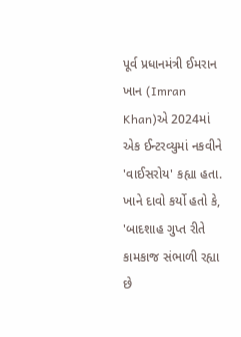પૂર્વ પ્રધાનમંત્રી ઈમરાન ખાન (Imran Khan)એ 2024માં એક ઈન્ટરવ્યુમાં નકવીને 'વાઈસરોય' કહ્યા હતા. ખાને દાવો કર્યો હતો કે, 'બાદશાહ ગુપ્ત રીતે કામકાજ સંભાળી રહ્યા છે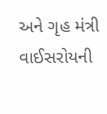અને ગૃહ મંત્રી વાઈસરોયની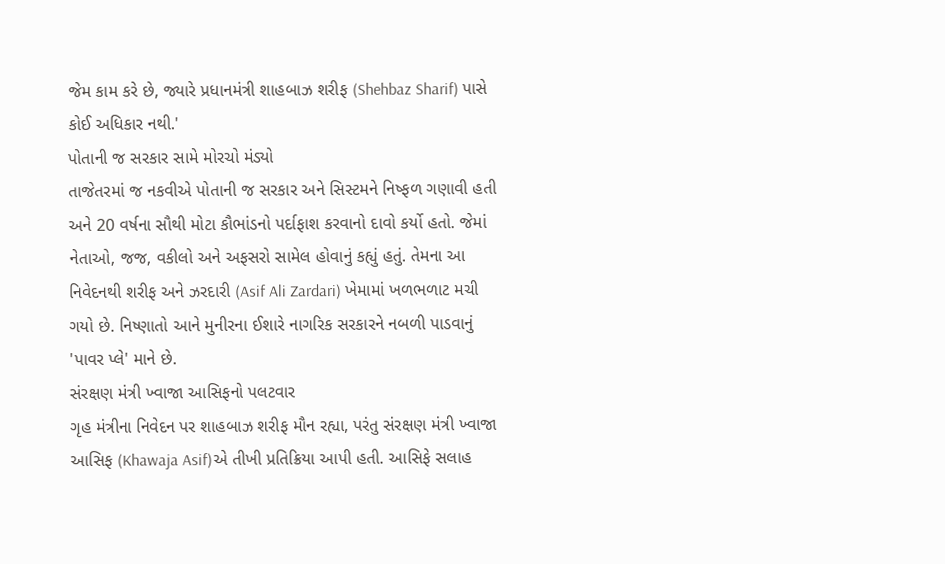જેમ કામ કરે છે, જ્યારે પ્રધાનમંત્રી શાહબાઝ શરીફ (Shehbaz Sharif) પાસે કોઈ અધિકાર નથી.'
પોતાની જ સરકાર સામે મોરચો મંડ્યો
તાજેતરમાં જ નકવીએ પોતાની જ સરકાર અને સિસ્ટમને નિષ્ફળ ગણાવી હતી અને 20 વર્ષના સૌથી મોટા કૌભાંડનો પર્દાફાશ કરવાનો દાવો કર્યો હતો. જેમાં નેતાઓ, જજ, વકીલો અને અફસરો સામેલ હોવાનું કહ્યું હતું. તેમના આ નિવેદનથી શરીફ અને ઝરદારી (Asif Ali Zardari) ખેમામાં ખળભળાટ મચી ગયો છે. નિષ્ણાતો આને મુનીરના ઈશારે નાગરિક સરકારને નબળી પાડવાનું 'પાવર પ્લે' માને છે.
સંરક્ષણ મંત્રી ખ્વાજા આસિફનો પલટવાર
ગૃહ મંત્રીના નિવેદન પર શાહબાઝ શરીફ મૌન રહ્યા, પરંતુ સંરક્ષણ મંત્રી ખ્વાજા આસિફ (Khawaja Asif)એ તીખી પ્રતિક્રિયા આપી હતી. આસિફે સલાહ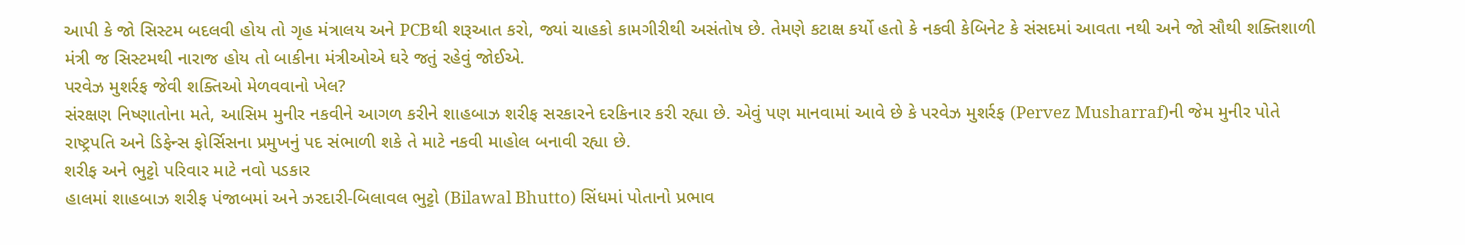આપી કે જો સિસ્ટમ બદલવી હોય તો ગૃહ મંત્રાલય અને PCBથી શરૂઆત કરો, જ્યાં ચાહકો કામગીરીથી અસંતોષ છે. તેમણે કટાક્ષ કર્યો હતો કે નકવી કેબિનેટ કે સંસદમાં આવતા નથી અને જો સૌથી શક્તિશાળી મંત્રી જ સિસ્ટમથી નારાજ હોય તો બાકીના મંત્રીઓએ ઘરે જતું રહેવું જોઈએ.
પરવેઝ મુશર્રફ જેવી શક્તિઓ મેળવવાનો ખેલ?
સંરક્ષણ નિષ્ણાતોના મતે, આસિમ મુનીર નકવીને આગળ કરીને શાહબાઝ શરીફ સરકારને દરકિનાર કરી રહ્યા છે. એવું પણ માનવામાં આવે છે કે પરવેઝ મુશર્રફ (Pervez Musharraf)ની જેમ મુનીર પોતે રાષ્ટ્રપતિ અને ડિફેન્સ ફોર્સિસના પ્રમુખનું પદ સંભાળી શકે તે માટે નકવી માહોલ બનાવી રહ્યા છે.
શરીફ અને ભુટ્ટો પરિવાર માટે નવો પડકાર
હાલમાં શાહબાઝ શરીફ પંજાબમાં અને ઝરદારી-બિલાવલ ભુટ્ટો (Bilawal Bhutto) સિંધમાં પોતાનો પ્રભાવ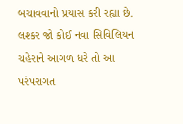બચાવવાનો પ્રયાસ કરી રહ્યા છે. લશ્કર જો કોઈ નવા સિવિલિયન ચહેરાને આગળ ધરે તો આ પરંપરાગત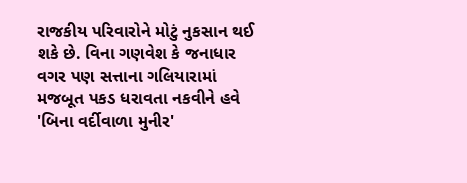રાજકીય પરિવારોને મોટું નુકસાન થઈ શકે છે. વિના ગણવેશ કે જનાધાર વગર પણ સત્તાના ગલિયારામાં મજબૂત પકડ ધરાવતા નકવીને હવે 'બિના વર્દીવાળા મુનીર'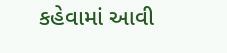કહેવામાં આવી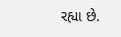રહ્યા છે.